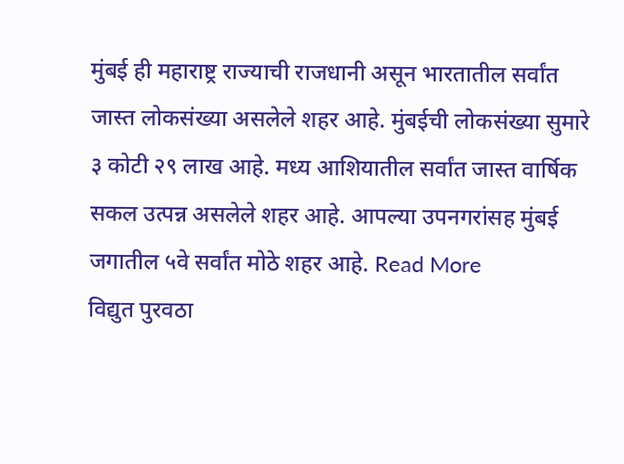मुंबई ही महाराष्ट्र राज्याची राजधानी असून भारतातील सर्वांत जास्त लोकसंख्या असलेले शहर आहे. मुंबईची लोकसंख्या सुमारे ३ कोटी २९ लाख आहे. मध्य आशियातील सर्वांत जास्त वार्षिक सकल उत्पन्न असलेले शहर आहे. आपल्या उपनगरांसह मुंबई जगातील ५वे सर्वांत मोठे शहर आहे. Read More
विद्युत पुरवठा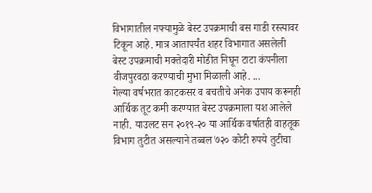विभागातील नफ्यामुळे बेस्ट उपक्रमाची बस गाडी रस्त्यावर टिकून आहे. मात्र आतापर्यंत शहर विभागात असलेली बेस्ट उपक्रमाची मक्तेदारी मोडीत निघून टाटा कंपनीला वीजपुरवठा करण्याची मुभा मिळाली आहे. ...
गेल्या वर्षभरात काटकसर व बचतीचे अनेक उपाय करूनही आर्थिक तूट कमी करण्यात बेस्ट उपक्रमाला यश आलेले नाही. याउलट सन २०१९-२० या आर्थिक वर्षातही वाहतूक विभाग तुटीत असल्याने तब्बल ७२० कोटी रुपये तुटीचा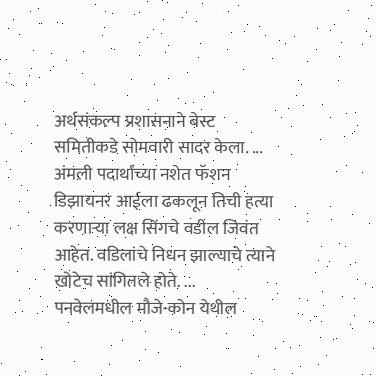अर्थसंकल्प प्रशासनाने बेस्ट समितीकडे सोमवारी सादर केला. ...
अंमली पदार्थांच्या नशेत फॅशन डिझायनर आईला ढकलून तिची हत्या करणाऱ्या लक्ष सिंगचे वडील जिवंत आहेत. वडिलांचे निधन झाल्याचे त्याने खोटेच सांगितले होते. ...
पनवेलमधील मौजे-कोन येथील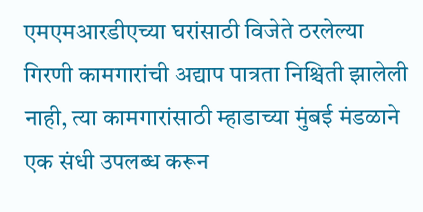एमएमआरडीएच्या घरांसाठी विजेते ठरलेल्या गिरणी कामगारांची अद्याप पात्रता निश्चिती झालेली नाही, त्या कामगारांसाठी म्हाडाच्या मुंबई मंडळाने एक संधी उपलब्ध करून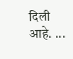दिली आहे. ...